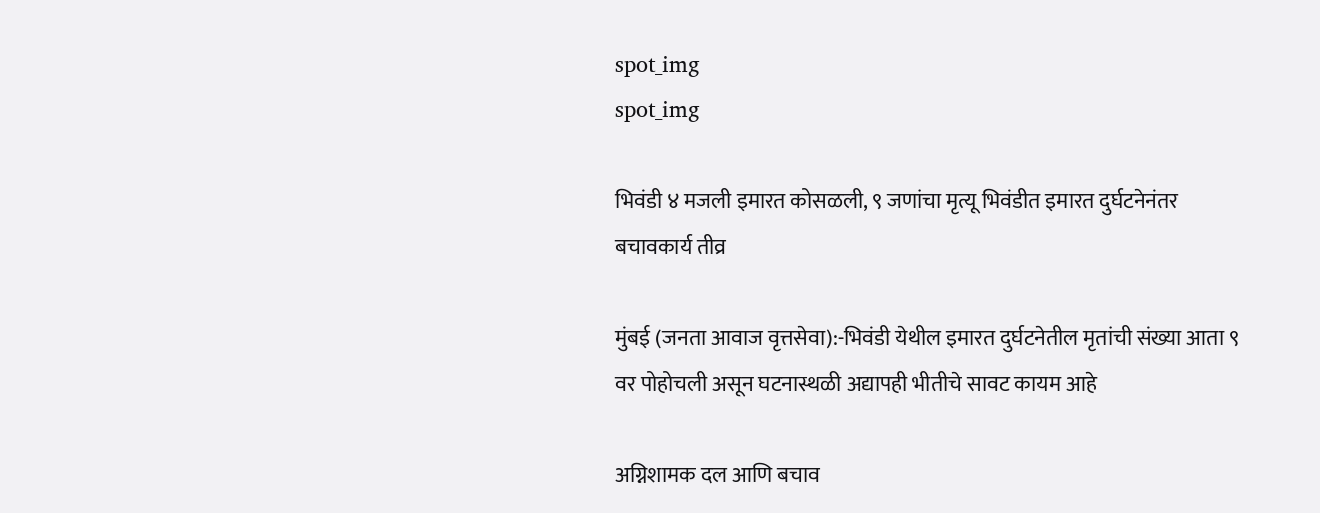spot_img
spot_img

भिवंडी ४ मजली इमारत कोसळली, ९ जणांचा मृत्यू भिवंडीत इमारत दुर्घटनेनंतर बचावकार्य तीव्र

मुंबई (जनता आवाज वृत्तसेवा):-भिवंडी येथील इमारत दुर्घटनेतील मृतांची संख्या आता ९ वर पोहोचली असून घटनास्थळी अद्यापही भीतीचे सावट कायम आहे

अग्निशामक दल आणि बचाव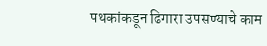पथकांकडून ढिगारा उपसण्याचे काम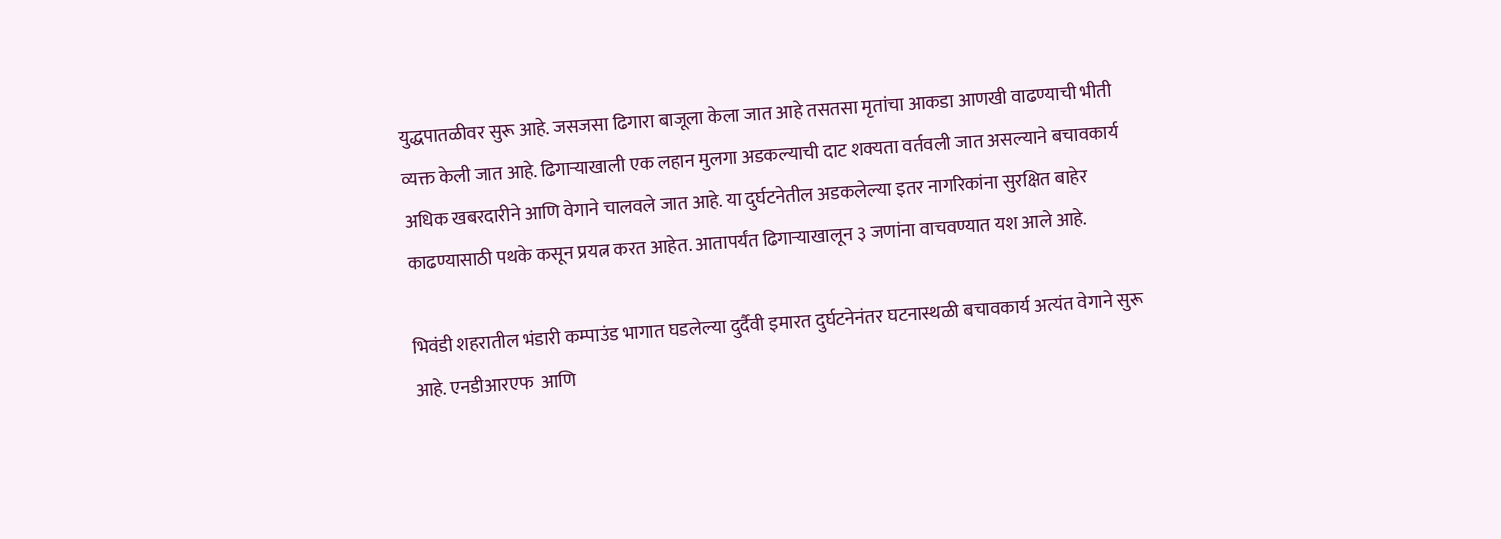युद्धपातळीवर सुरू आहे. जसजसा ढिगारा बाजूला केला जात आहे तसतसा मृतांचा आकडा आणखी वाढण्याची भीती व्यक्त केली जात आहे. ढिगाऱ्याखाली एक लहान मुलगा अडकल्याची दाट शक्यता वर्तवली जात असल्याने बचावकार्य अधिक खबरदारीने आणि वेगाने चालवले जात आहे. या दुर्घटनेतील अडकलेल्या इतर नागरिकांना सुरक्षित बाहेर काढण्यासाठी पथके कसून प्रयत्न करत आहेत. आतापर्यंत ढिगाऱ्याखालून ३ जणांना वाचवण्यात यश आले आहे.

भिवंडी शहरातील भंडारी कम्पाउंड भागात घडलेल्या दुर्दैवी इमारत दुर्घटनेनंतर घटनास्थळी बचावकार्य अत्यंत वेगाने सुरू आहे. एनडीआरएफ  आणि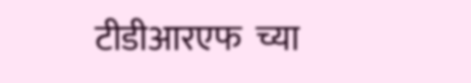टीडीआरएफ  च्या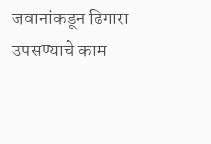जवानांकडून ढिगारा उपसण्याचे काम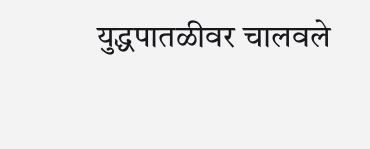युद्धपातळीवर चालवले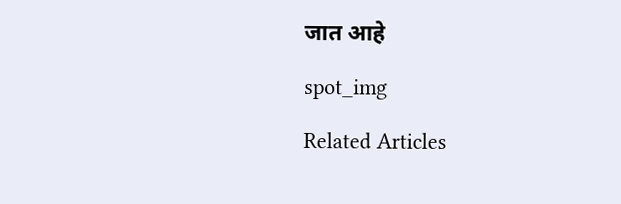जात आहे

spot_img

Related Articles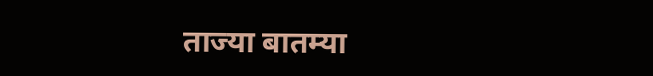ताज्या बातम्या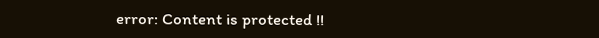error: Content is protected !!